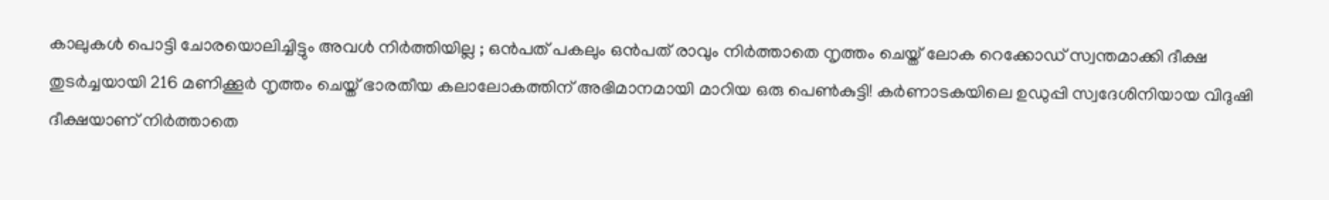കാലുകൾ പൊട്ടി ചോരയൊലിച്ചിട്ടും അവൾ നിർത്തിയില്ല ; ഒൻപത് പകലും ഒൻപത് രാവും നിർത്താതെ നൃത്തം ചെയ്ത് ലോക റെക്കോഡ് സ്വന്തമാക്കി ദീക്ഷ
തുടർച്ചയായി 216 മണിക്കൂർ നൃത്തം ചെയ്ത് ഭാരതീയ കലാലോകത്തിന് അഭിമാനമായി മാറിയ ഒരു പെൺകുട്ടി! കർണാടകയിലെ ഉഡുപ്പി സ്വദേശിനിയായ വിദുഷി ദീക്ഷയാണ് നിർത്താതെ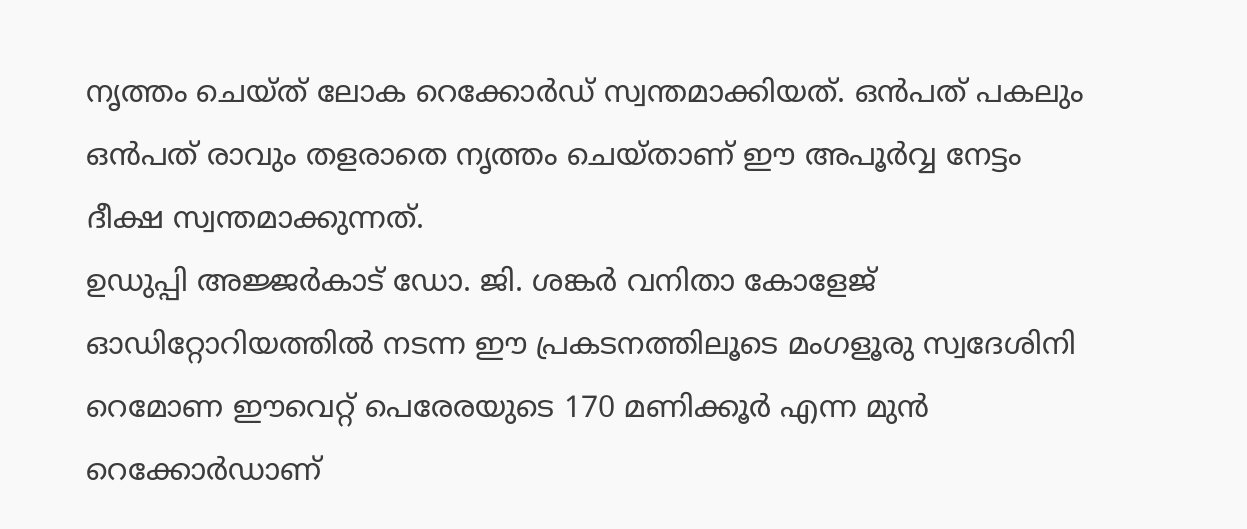നൃത്തം ചെയ്ത് ലോക റെക്കോർഡ് സ്വന്തമാക്കിയത്. ഒൻപത് പകലും ഒൻപത് രാവും തളരാതെ നൃത്തം ചെയ്താണ് ഈ അപൂർവ്വ നേട്ടം ദീക്ഷ സ്വന്തമാക്കുന്നത്.
ഉഡുപ്പി അജ്ജർകാട് ഡോ. ജി. ശങ്കർ വനിതാ കോളേജ് ഓഡിറ്റോറിയത്തിൽ നടന്ന ഈ പ്രകടനത്തിലൂടെ മംഗളൂരു സ്വദേശിനി റെമോണ ഈവെറ്റ് പെരേരയുടെ 170 മണിക്കൂർ എന്ന മുൻ റെക്കോർഡാണ്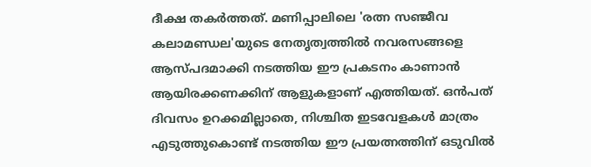ദീക്ഷ തകർത്തത്. മണിപ്പാലിലെ 'രത്ന സഞ്ജീവ കലാമണ്ഡല'യുടെ നേതൃത്വത്തിൽ നവരസങ്ങളെ ആസ്പദമാക്കി നടത്തിയ ഈ പ്രകടനം കാണാൻ ആയിരക്കണക്കിന് ആളുകളാണ് എത്തിയത്. ഒൻപത് ദിവസം ഉറക്കമില്ലാതെ, നിശ്ചിത ഇടവേളകൾ മാത്രം എടുത്തുകൊണ്ട് നടത്തിയ ഈ പ്രയത്നത്തിന് ഒടുവിൽ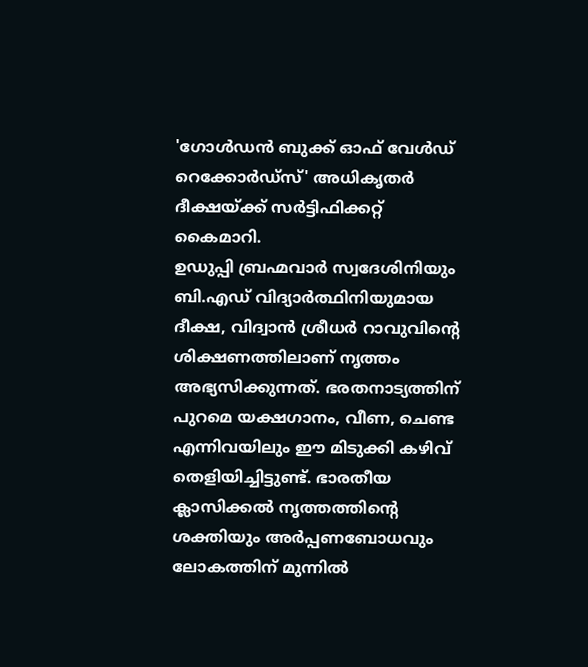'ഗോൾഡൻ ബുക്ക് ഓഫ് വേൾഡ് റെക്കോർഡ്സ്' അധികൃതർ ദീക്ഷയ്ക്ക് സർട്ടിഫിക്കറ്റ് കൈമാറി.
ഉഡുപ്പി ബ്രഹ്മവാർ സ്വദേശിനിയും ബി.എഡ് വിദ്യാർത്ഥിനിയുമായ ദീക്ഷ, വിദ്വാൻ ശ്രീധർ റാവുവിന്റെ ശിക്ഷണത്തിലാണ് നൃത്തം അഭ്യസിക്കുന്നത്. ഭരതനാട്യത്തിന് പുറമെ യക്ഷഗാനം, വീണ, ചെണ്ട എന്നിവയിലും ഈ മിടുക്കി കഴിവ് തെളിയിച്ചിട്ടുണ്ട്. ഭാരതീയ ക്ലാസിക്കൽ നൃത്തത്തിന്റെ ശക്തിയും അർപ്പണബോധവും ലോകത്തിന് മുന്നിൽ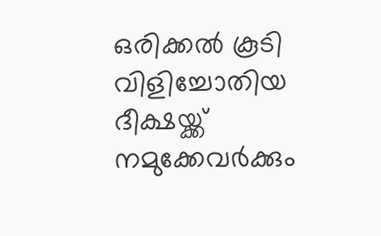ഒരിക്കൽ കൂടി വിളിച്ചോതിയ ദീക്ഷയ്ക്ക് നമുക്കേവർക്കും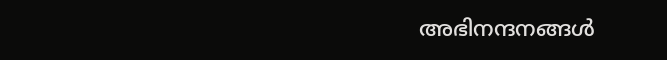അഭിനന്ദനങ്ങൾ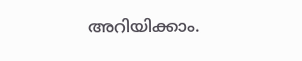അറിയിക്കാം.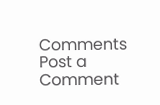Comments
Post a Comment